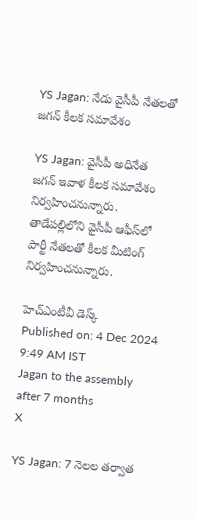YS Jagan: నేడు వైసీపీ నేతలతో జగన్ కీలక సమావేశం

YS Jagan: వైసీపీ అధినేత జగన్ ఇవాళ కీలక సమావేశం నిర్వహించనున్నారు. తాడేపల్లిలోని వైసీపీ ఆఫీస్‌లో పార్టీ నేతలతో కీలక మీటింగ్‌ నిర్వహించనున్నారు.

హెచ్ఎంటీవీ డెస్క్
Published on: 4 Dec 2024 9:49 AM IST
Jagan to the assembly after 7 months
X

YS Jagan: 7 నెలల తర్వాత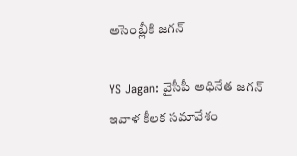అసెంబ్లీకి జగన్

YS Jagan: వైసీపీ అధినేత జగన్ ఇవాళ కీలక సమావేశం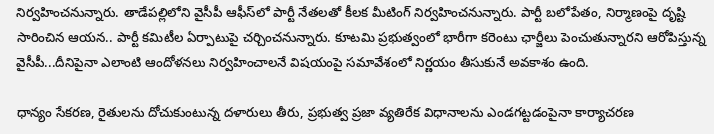నిర్వహించనున్నారు. తాడేపల్లిలోని వైసీపీ ఆఫీస్‌లో పార్టీ నేతలతో కీలక మీటింగ్‌ నిర్వహించనున్నారు. పార్టీ బలోపేతం, నిర్మాణంపై దృష్టి సారించిన ఆయన.. పార్టీ కమిటీల ఏర్పాటుపై చర్చించనున్నారు. కూటమి ప్రభుత్వంలో భారీగా కరెంటు ఛార్జీలు పెంచుతున్నారని ఆరోపిస్తున్న వైసీపీ...దీనిపైనా ఎలాంటి ఆందోళనలు నిర్వహించాలనే విషయంపై సమావేశంలో నిర్ణయం తీసుకునే అవకాశం ఉంది.

ధాన్యం సేకరణ, రైతులను దోచుకుంటున్న దళారులు తీరు, ప్రభుత్వ ప్రజా వ్యతిరేక విధానాలను ఎండగట్టడంపైనా కార్యాచరణ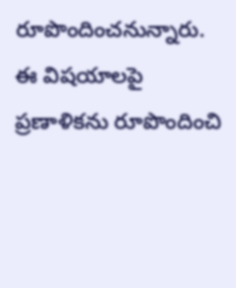రూపొందించనున్నారు. ఈ విషయాలపై ప్రణాళికను రూపొందించి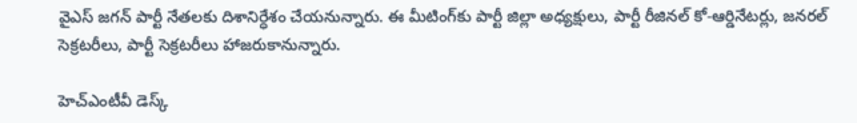వైఎస్ జగన్ పార్టీ నేతలకు దిశానిర్ధేశం చేయనున్నారు. ఈ మీటింగ్‌కు పార్టీ జిల్లా అధ్యక్షులు, పార్టీ రీజినల్‌ కో-ఆర్డినేటర్లు, జనరల్‌ సెక్రటరీలు, పార్టీ సెక్రటరీలు హాజరుకానున్నారు.

హెచ్ఎంటీవీ డెస్క్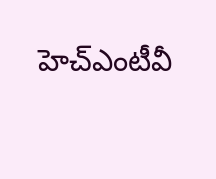హెచ్ఎంటీవీ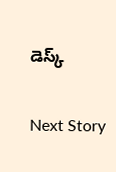డెస్క్

Next Story